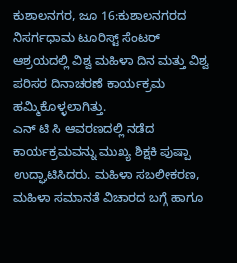ಕುಶಾಲನಗರ, ಜೂ 16:ಕುಶಾಲನಗರದ ನಿಸರ್ಗಧಾಮ ಟೂರಿಸ್ಟ್ ಸೆಂಟರ್ ಆಶ್ರಯದಲ್ಲಿ ವಿಶ್ವ ಮಹಿಳಾ ದಿನ ಮತ್ತು ವಿಶ್ವ ಪರಿಸರ ದಿನಾಚರಣೆ ಕಾರ್ಯಕ್ರಮ ಹಮ್ಮಿಕೊಳ್ಳಲಾಗಿತ್ತು.
ಎನ್ ಟಿ ಸಿ ಆವರಣದಲ್ಲಿ ನಡೆದ ಕಾರ್ಯಕ್ರಮವನ್ನು ಮುಖ್ಯ ಶಿಕ್ಷಕಿ ಪುಷ್ಪಾ ಉದ್ಘಾಟಿಸಿದರು. ಮಹಿಳಾ ಸಬಲೀಕರಣ, ಮಹಿಳಾ ಸಮಾನತೆ ವಿಚಾರದ ಬಗ್ಗೆ ಹಾಗೂ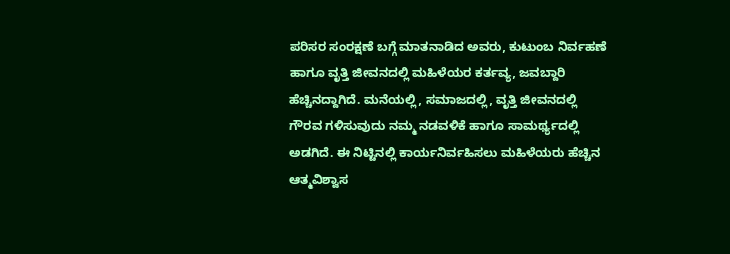ಪರಿಸರ ಸಂರಕ್ಷಣೆ ಬಗ್ಗೆ ಮಾತನಾಡಿದ ಅವರು, ಕುಟುಂಬ ನಿರ್ವಹಣೆ ಹಾಗೂ ವೃತ್ತಿ ಜೀವನದಲ್ಲಿ ಮಹಿಳೆಯರ ಕರ್ತವ್ಯ, ಜವಬ್ದಾರಿ ಹೆಚ್ಚಿನದ್ದಾಗಿದೆ. ಮನೆಯಲ್ಲಿ, ಸಮಾಜದಲ್ಲಿ, ವೃತ್ತಿ ಜೀವನದಲ್ಲಿ ಗೌರವ ಗಳಿಸುವುದು ನಮ್ಮ ನಡವಳಿಕೆ ಹಾಗೂ ಸಾಮರ್ಥ್ಯದಲ್ಲಿ ಅಡಗಿದೆ. ಈ ನಿಟ್ಟಿನಲ್ಲಿ ಕಾರ್ಯನಿರ್ವಹಿಸಲು ಮಹಿಳೆಯರು ಹೆಚ್ಚಿನ ಆತ್ಮವಿಶ್ವಾಸ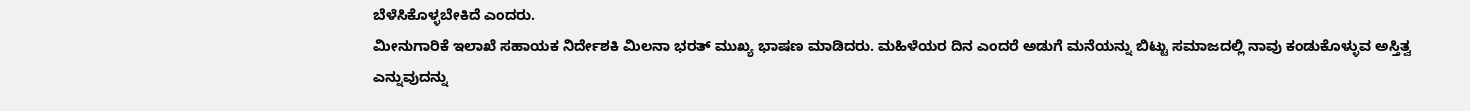ಬೆಳೆಸಿಕೊಳ್ಳಬೇಕಿದೆ ಎಂದರು.
ಮೀನುಗಾರಿಕೆ ಇಲಾಖೆ ಸಹಾಯಕ ನಿರ್ದೇಶಕಿ ಮಿಲನಾ ಭರತ್ ಮುಖ್ಯ ಭಾಷಣ ಮಾಡಿದರು. ಮಹಿಳೆಯರ ದಿನ ಎಂದರೆ ಅಡುಗೆ ಮನೆಯನ್ನು ಬಿಟ್ಟು ಸಮಾಜದಲ್ಲಿ ನಾವು ಕಂಡುಕೊಳ್ಳುವ ಅಸ್ತಿತ್ವ ಎನ್ನುವುದನ್ನು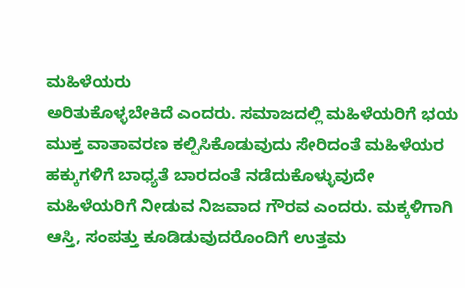ಮಹಿಳೆಯರು
ಅರಿತುಕೊಳ್ಳಬೇಕಿದೆ ಎಂದರು. ಸಮಾಜದಲ್ಲಿ ಮಹಿಳೆಯರಿಗೆ ಭಯ ಮುಕ್ತ ವಾತಾವರಣ ಕಲ್ಪಿಸಿಕೊಡುವುದು ಸೇರಿದಂತೆ ಮಹಿಳೆಯರ ಹಕ್ಕುಗಳಿಗೆ ಬಾಧ್ಯತೆ ಬಾರದಂತೆ ನಡೆದುಕೊಳ್ಳುವುದೇ ಮಹಿಳೆಯರಿಗೆ ನೀಡುವ ನಿಜವಾದ ಗೌರವ ಎಂದರು. ಮಕ್ಕಳಿಗಾಗಿ ಆಸ್ತಿ, ಸಂಪತ್ತು ಕೂಡಿಡುವುದರೊಂದಿಗೆ ಉತ್ತಮ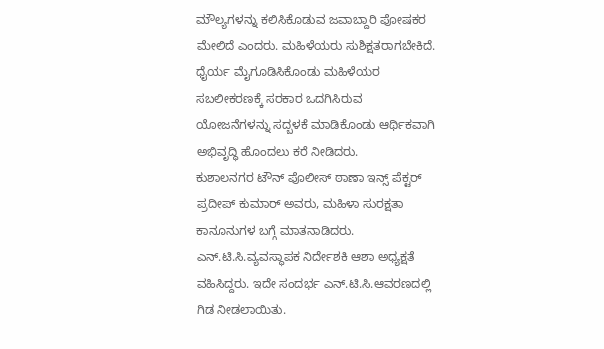ಮೌಲ್ಯಗಳನ್ನು ಕಲಿಸಿಕೊಡುವ ಜವಾಬ್ದಾರಿ ಪೋಷಕರ ಮೇಲಿದೆ ಎಂದರು. ಮಹಿಳೆಯರು ಸುಶಿಕ್ಷತರಾಗಬೇಕಿದೆ. ಧೈರ್ಯ ಮೈಗೂಡಿಸಿಕೊಂಡು ಮಹಿಳೆಯರ ಸಬಲೀಕರಣಕ್ಕೆ ಸರಕಾರ ಒದಗಿಸಿರುವ ಯೋಜನೆಗಳನ್ನು ಸದ್ಬಳಕೆ ಮಾಡಿಕೊಂಡು ಆರ್ಥಿಕವಾಗಿ ಅಭಿವೃದ್ಧಿ ಹೊಂದಲು ಕರೆ ನೀಡಿದರು.
ಕುಶಾಲನಗರ ಟೌನ್ ಪೊಲೀಸ್ ಠಾಣಾ ಇನ್ಸ್ ಪೆಕ್ಟರ್ ಪ್ರದೀಪ್ ಕುಮಾರ್ ಅವರು, ಮಹಿಳಾ ಸುರಕ್ಷತಾ ಕಾನೂನುಗಳ ಬಗ್ಗೆ ಮಾತನಾಡಿದರು.
ಎನ್.ಟಿ.ಸಿ.ವ್ಯವಸ್ಥಾಪಕ ನಿರ್ದೇಶಕಿ ಆಶಾ ಅಧ್ಯಕ್ಷತೆ ವಹಿಸಿದ್ದರು. ಇದೇ ಸಂದರ್ಭ ಎನ್.ಟಿ.ಸಿ.ಆವರಣದಲ್ಲಿ ಗಿಡ ನೀಡಲಾಯಿತು.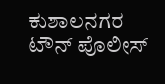ಕುಶಾಲನಗರ
ಟೌನ್ ಪೊಲೀಸ್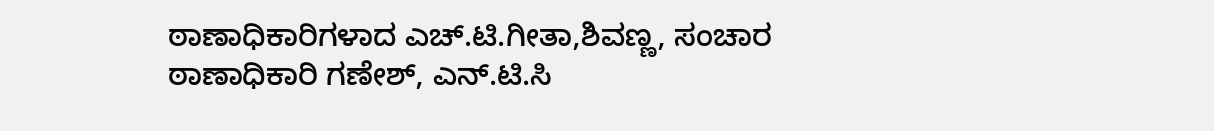ಠಾಣಾಧಿಕಾರಿಗಳಾದ ಎಚ್.ಟಿ.ಗೀತಾ,ಶಿವಣ್ಣ, ಸಂಚಾರ ಠಾಣಾಧಿಕಾರಿ ಗಣೇಶ್, ಎನ್.ಟಿ.ಸಿ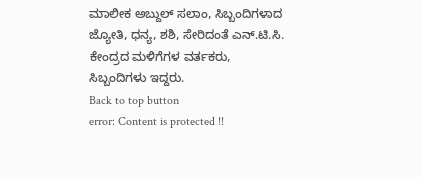ಮಾಲೀಕ ಅಬ್ದುಲ್ ಸಲಾಂ, ಸಿಬ್ಬಂದಿಗಳಾದ ಜ್ಯೋತಿ, ಧನ್ಯ, ಶಶಿ, ಸೇರಿದಂತೆ ಎನ್.ಟಿ.ಸಿ. ಕೇಂದ್ರದ ಮಳಿಗೆಗಳ ವರ್ತಕರು, ಸಿಬ್ಬಂದಿಗಳು ಇದ್ದರು.
Back to top button
error: Content is protected !!